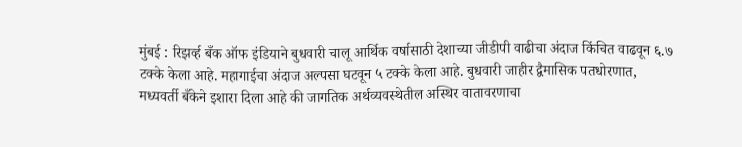मुंबई : रिझर्व्ह बँक ऑफ इंडियाने बुधवारी चालू आर्थिक वर्षासाठी देशाच्या जीडीपी वाढीचा अंदाज किंचित वाढवून ६.७ टक्के केला आहे. महागाईचा अंदाज अल्पसा घटवून ५ टक्के केला आहे. बुधवारी जाहीर द्वैमासिक पतधोरणात, मध्यवर्ती बँकेने इशारा दिला आहे की जागतिक अर्थव्यवस्थेतील अस्थिर वातावरणाचा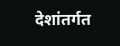देशांतर्गत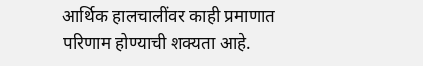आर्थिक हालचालींवर काही प्रमाणात परिणाम होण्याची शक्यता आहे.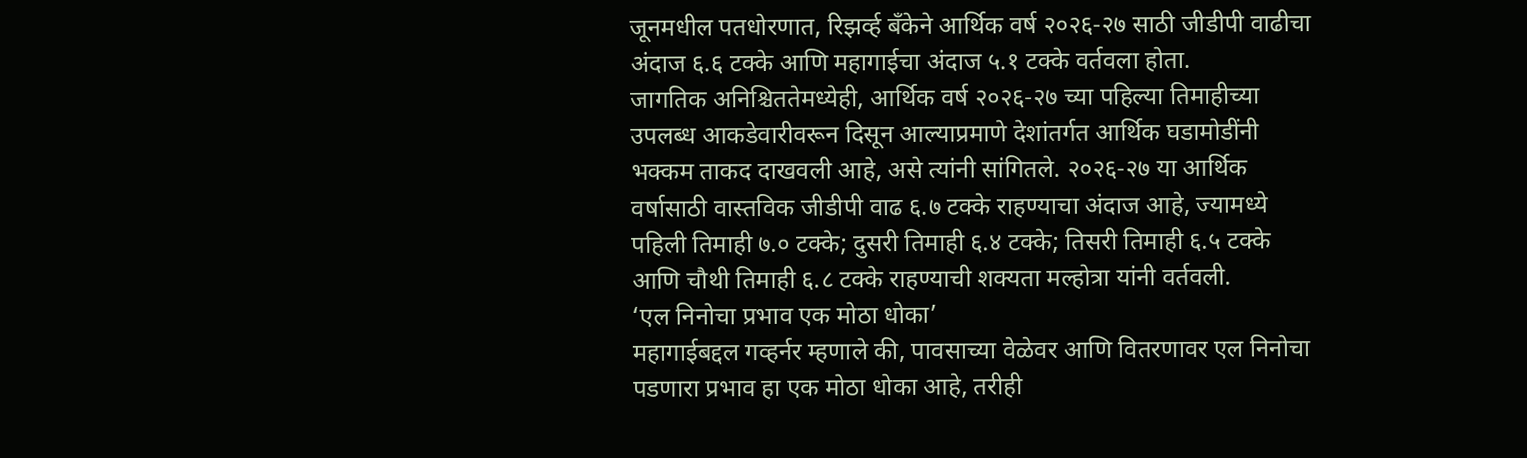जूनमधील पतधोरणात, रिझर्व्ह बँकेने आर्थिक वर्ष २०२६-२७ साठी जीडीपी वाढीचा अंदाज ६.६ टक्के आणि महागाईचा अंदाज ५.१ टक्के वर्तवला होता.
जागतिक अनिश्चिततेमध्येही, आर्थिक वर्ष २०२६-२७ च्या पहिल्या तिमाहीच्या उपलब्ध आकडेवारीवरून दिसून आल्याप्रमाणे देशांतर्गत आर्थिक घडामोडींनी भक्कम ताकद दाखवली आहे, असे त्यांनी सांगितले. २०२६-२७ या आर्थिक वर्षासाठी वास्तविक जीडीपी वाढ ६.७ टक्के राहण्याचा अंदाज आहे, ज्यामध्ये पहिली तिमाही ७.० टक्के; दुसरी तिमाही ६.४ टक्के; तिसरी तिमाही ६.५ टक्के आणि चौथी तिमाही ६.८ टक्के राहण्याची शक्यता मल्होत्रा यांनी वर्तवली.
‘एल निनोचा प्रभाव एक मोठा धोका’
महागाईबद्दल गव्हर्नर म्हणाले की, पावसाच्या वेळेवर आणि वितरणावर एल निनोचा पडणारा प्रभाव हा एक मोठा धोका आहे, तरीही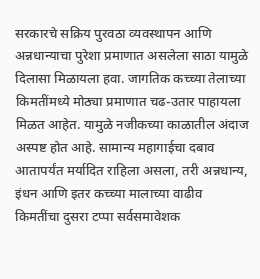सरकारचे सक्रिय पुरवठा व्यवस्थापन आणि अन्नधान्याचा पुरेशा प्रमाणात असलेला साठा यामुळे दिलासा मिळायला हवा. जागतिक कच्च्या तेलाच्या किमतींमध्ये मोठ्या प्रमाणात चढ-उतार पाहायला मिळत आहेत. यामुळे नजीकच्या काळातील अंदाज अस्पष्ट होत आहे. सामान्य महागाईचा दबाव आतापर्यंत मर्यादित राहिला असला, तरी अन्नधान्य, इंधन आणि इतर कच्च्या मालाच्या वाढीव किमतींचा दुसरा टप्पा सर्वसमावेशक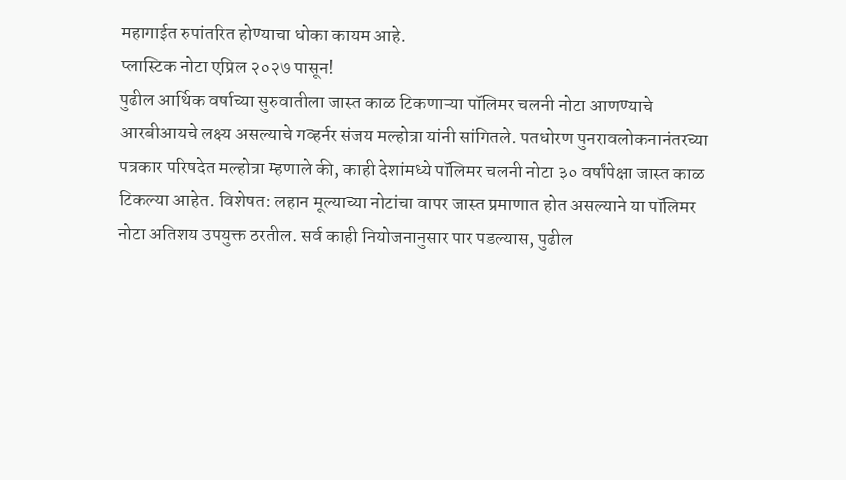महागाईत रुपांतरित होण्याचा धोका कायम आहे.
प्लास्टिक नोटा एप्रिल २०२७ पासून!
पुढील आर्थिक वर्षाच्या सुरुवातीला जास्त काळ टिकणाऱ्या पॉलिमर चलनी नोटा आणण्याचे आरबीआयचे लक्ष्य असल्याचे गव्हर्नर संजय मल्होत्रा यांनी सांगितले. पतधोरण पुनरावलोकनानंतरच्या पत्रकार परिषदेत मल्होत्रा म्हणाले की, काही देशांमध्ये पॉलिमर चलनी नोटा ३० वर्षांपेक्षा जास्त काळ टिकल्या आहेत. विशेषत: लहान मूल्याच्या नोटांचा वापर जास्त प्रमाणात होत असल्याने या पॉलिमर नोटा अतिशय उपयुक्त ठरतील. सर्व काही नियोजनानुसार पार पडल्यास, पुढील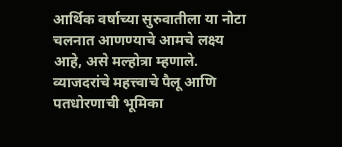आर्थिक वर्षाच्या सुरुवातीला या नोटा चलनात आणण्याचे आमचे लक्ष्य आहे, असे मल्होत्रा म्हणाले. व्याजदरांचे महत्त्वाचे पैलू आणि पतधोरणाची भूमिका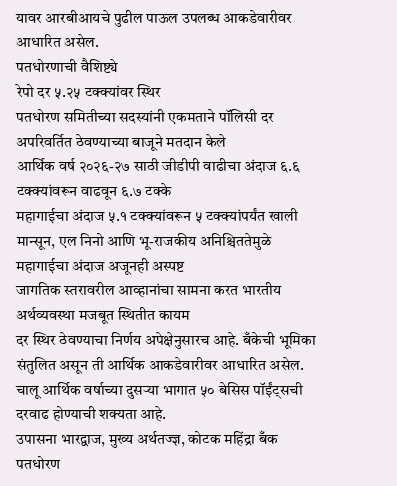यावर आरबीआयचे पुढील पाऊल उपलब्ध आकडेवारीवर आधारित असेल.
पतधोरणाची वैशिष्ट्ये
रेपो दर ५.२५ टक्क्यांवर स्थिर
पतधोरण समितीच्या सदस्यांनी एकमताने पॉलिसी दर अपरिवर्तित ठेवण्याच्या बाजूने मतदान केले
आर्थिक वर्ष २०२६-२७ साठी जीडीपी वाढीचा अंदाज ६.६ टक्क्यांवरून वाढवून ६.७ टक्के
महागाईचा अंदाज ५.१ टक्क्यांवरून ५ टक्क्यांपर्यंत खाली
मान्सून, एल निनो आणि भू-राजकीय अनिश्चिततेमुळे महागाईचा अंदाज अजूनही अस्पष्ट
जागतिक स्तरावरील आव्हानांचा सामना करत भारतीय अर्थव्यवस्था मजबूत स्थितीत कायम
दर स्थिर ठेवण्याचा निर्णय अपेक्षेनुसारच आहे. बँकेची भूमिका संतुलित असून ती आर्थिक आकडेवारीवर आधारित असेल. चालू आर्थिक वर्षाच्या दुसऱ्या भागात ५० बेसिस पॉईंट्सची दरवाढ होण्याची शक्यता आहे.
उपासना भारद्वाज, मुख्य अर्थतज्ज्ञ, कोटक महिंद्रा बँक
पतधोरण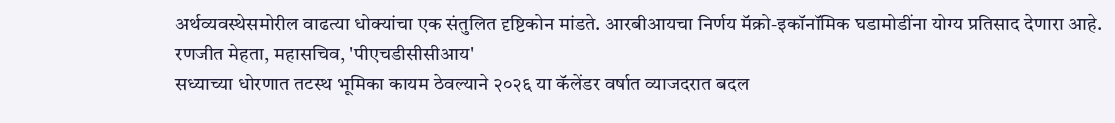अर्थव्यवस्थेसमोरील वाढत्या धोक्यांचा एक संतुलित दृष्टिकोन मांडते. आरबीआयचा निर्णय मॅक्रो-इकॉनॉमिक घडामोडींना योग्य प्रतिसाद देणारा आहे.
रणजीत मेहता, महासचिव, 'पीएचडीसीसीआय'
सध्याच्या धोरणात तटस्थ भूमिका कायम ठेवल्याने २०२६ या कॅलेंडर वर्षात व्याजदरात बदल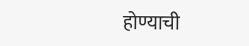होण्याची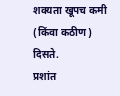शक्यता खूपच कमी (किंवा कठीण) दिसते.
प्रशांत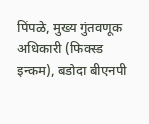पिंपळे, मुख्य गुंतवणूक अधिकारी (फिक्स्ड इन्कम), बडोदा बीएनपी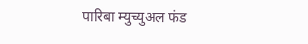पारिबा म्युच्युअल फंड